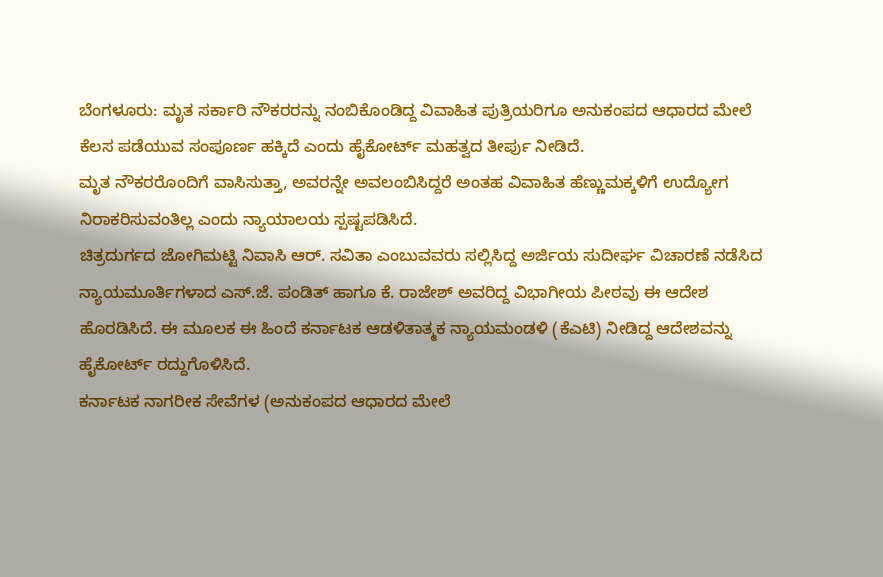ಬೆಂಗಳೂರು: ಮೃತ ಸರ್ಕಾರಿ ನೌಕರರನ್ನು ನಂಬಿಕೊಂಡಿದ್ದ ವಿವಾಹಿತ ಪುತ್ರಿಯರಿಗೂ ಅನುಕಂಪದ ಆಧಾರದ ಮೇಲೆ ಕೆಲಸ ಪಡೆಯುವ ಸಂಪೂರ್ಣ ಹಕ್ಕಿದೆ ಎಂದು ಹೈಕೋರ್ಟ್ ಮಹತ್ವದ ತೀರ್ಪು ನೀಡಿದೆ.
ಮೃತ ನೌಕರರೊಂದಿಗೆ ವಾಸಿಸುತ್ತಾ, ಅವರನ್ನೇ ಅವಲಂಬಿಸಿದ್ದರೆ ಅಂತಹ ವಿವಾಹಿತ ಹೆಣ್ಣುಮಕ್ಕಳಿಗೆ ಉದ್ಯೋಗ ನಿರಾಕರಿಸುವಂತಿಲ್ಲ ಎಂದು ನ್ಯಾಯಾಲಯ ಸ್ಪಷ್ಟಪಡಿಸಿದೆ.
ಚಿತ್ರದುರ್ಗದ ಜೋಗಿಮಟ್ಟಿ ನಿವಾಸಿ ಆರ್. ಸವಿತಾ ಎಂಬುವವರು ಸಲ್ಲಿಸಿದ್ದ ಅರ್ಜಿಯ ಸುದೀರ್ಘ ವಿಚಾರಣೆ ನಡೆಸಿದ ನ್ಯಾಯಮೂರ್ತಿಗಳಾದ ಎಸ್.ಜೆ. ಪಂಡಿತ್ ಹಾಗೂ ಕೆ. ರಾಜೇಶ್ ಅವರಿದ್ದ ವಿಭಾಗೀಯ ಪೀಠವು ಈ ಆದೇಶ ಹೊರಡಿಸಿದೆ. ಈ ಮೂಲಕ ಈ ಹಿಂದೆ ಕರ್ನಾಟಕ ಆಡಳಿತಾತ್ಮಕ ನ್ಯಾಯಮಂಡಳಿ (ಕೆಎಟಿ) ನೀಡಿದ್ದ ಆದೇಶವನ್ನು ಹೈಕೋರ್ಟ್ ರದ್ದುಗೊಳಿಸಿದೆ.
ಕರ್ನಾಟಕ ನಾಗರೀಕ ಸೇವೆಗಳ (ಅನುಕಂಪದ ಆಧಾರದ ಮೇಲೆ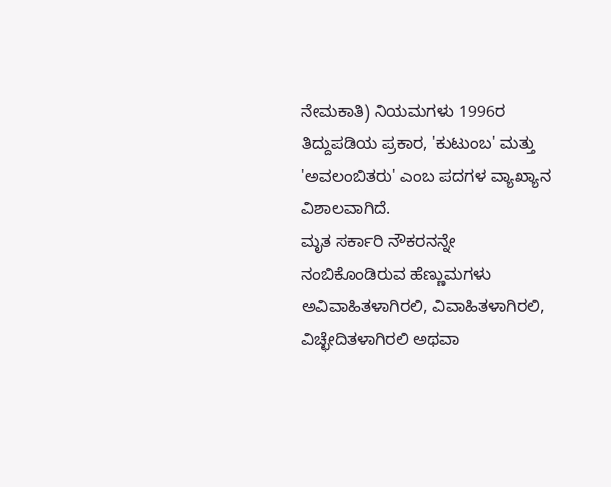ನೇಮಕಾತಿ) ನಿಯಮಗಳು 1996ರ ತಿದ್ದುಪಡಿಯ ಪ್ರಕಾರ, 'ಕುಟುಂಬ' ಮತ್ತು 'ಅವಲಂಬಿತರು' ಎಂಬ ಪದಗಳ ವ್ಯಾಖ್ಯಾನ ವಿಶಾಲವಾಗಿದೆ.
ಮೃತ ಸರ್ಕಾರಿ ನೌಕರನನ್ನೇ ನಂಬಿಕೊಂಡಿರುವ ಹೆಣ್ಣುಮಗಳು ಅವಿವಾಹಿತಳಾಗಿರಲಿ, ವಿವಾಹಿತಳಾಗಿರಲಿ, ವಿಚ್ಛೇದಿತಳಾಗಿರಲಿ ಅಥವಾ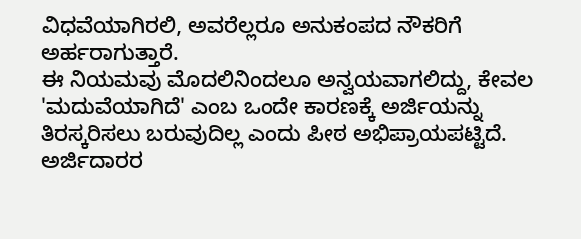ವಿಧವೆಯಾಗಿರಲಿ, ಅವರೆಲ್ಲರೂ ಅನುಕಂಪದ ನೌಕರಿಗೆ ಅರ್ಹರಾಗುತ್ತಾರೆ.
ಈ ನಿಯಮವು ಮೊದಲಿನಿಂದಲೂ ಅನ್ವಯವಾಗಲಿದ್ದು, ಕೇವಲ 'ಮದುವೆಯಾಗಿದೆ' ಎಂಬ ಒಂದೇ ಕಾರಣಕ್ಕೆ ಅರ್ಜಿಯನ್ನು ತಿರಸ್ಕರಿಸಲು ಬರುವುದಿಲ್ಲ ಎಂದು ಪೀಠ ಅಭಿಪ್ರಾಯಪಟ್ಟಿದೆ.
ಅರ್ಜಿದಾರರ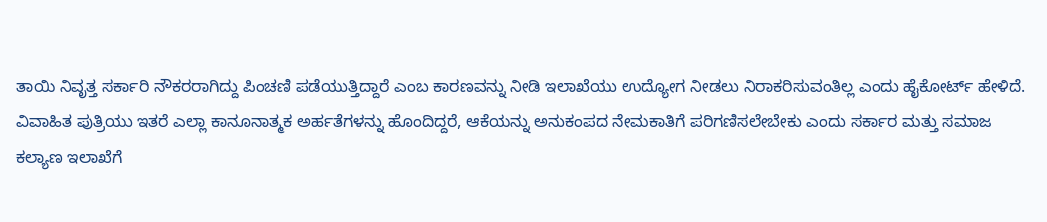ತಾಯಿ ನಿವೃತ್ತ ಸರ್ಕಾರಿ ನೌಕರರಾಗಿದ್ದು ಪಿಂಚಣಿ ಪಡೆಯುತ್ತಿದ್ದಾರೆ ಎಂಬ ಕಾರಣವನ್ನು ನೀಡಿ ಇಲಾಖೆಯು ಉದ್ಯೋಗ ನೀಡಲು ನಿರಾಕರಿಸುವಂತಿಲ್ಲ ಎಂದು ಹೈಕೋರ್ಟ್ ಹೇಳಿದೆ.
ವಿವಾಹಿತ ಪುತ್ರಿಯು ಇತರೆ ಎಲ್ಲಾ ಕಾನೂನಾತ್ಮಕ ಅರ್ಹತೆಗಳನ್ನು ಹೊಂದಿದ್ದರೆ, ಆಕೆಯನ್ನು ಅನುಕಂಪದ ನೇಮಕಾತಿಗೆ ಪರಿಗಣಿಸಲೇಬೇಕು ಎಂದು ಸರ್ಕಾರ ಮತ್ತು ಸಮಾಜ ಕಲ್ಯಾಣ ಇಲಾಖೆಗೆ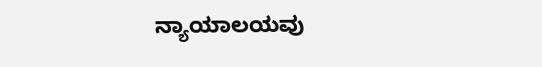ನ್ಯಾಯಾಲಯವು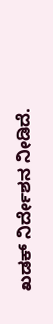ಖಡಕ್ ನಿರ್ದೇಶನ ನೀಡಿದೆ.